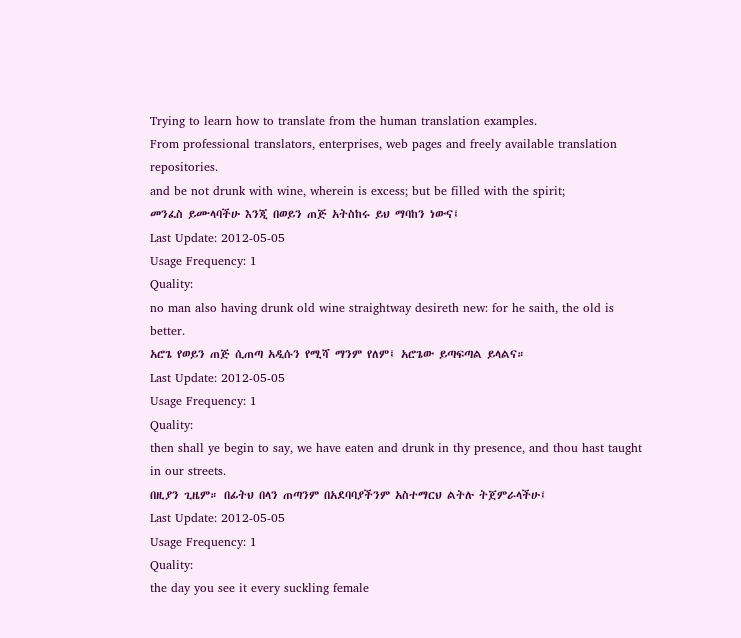Trying to learn how to translate from the human translation examples.
From professional translators, enterprises, web pages and freely available translation repositories.
and be not drunk with wine, wherein is excess; but be filled with the spirit;
መንፈስ ይሙላባችሁ እንጂ በወይን ጠጅ አትስከሩ ይህ ማባከን ነውና፤
Last Update: 2012-05-05
Usage Frequency: 1
Quality:
no man also having drunk old wine straightway desireth new: for he saith, the old is better.
አሮጌ የወይን ጠጅ ሲጠጣ አዲሱን የሚሻ ማንም የለም፤ አሮጌው ይጣፍጣል ይላልና።
Last Update: 2012-05-05
Usage Frequency: 1
Quality:
then shall ye begin to say, we have eaten and drunk in thy presence, and thou hast taught in our streets.
በዚያን ጊዜም። በፊትህ በላን ጠጣንም በአደባባያችንም አስተማርህ ልትሉ ትጀምራላችሁ፤
Last Update: 2012-05-05
Usage Frequency: 1
Quality:
the day you see it every suckling female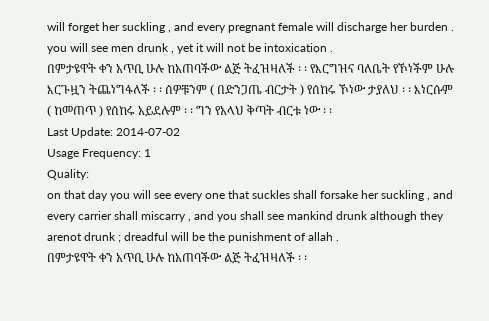will forget her suckling , and every pregnant female will discharge her burden . you will see men drunk , yet it will not be intoxication .
በምታዩዋት ቀን አጥቢ ሁሉ ከአጠባችው ልጅ ትፈዝዛለች ፡ ፡ የእርግዝና ባለቤት የኾነችም ሁሉ እርጉዟን ትጨነግፋለች ፡ ፡ ሰዎቹንም ( በድንጋጤ ብርታት ) የሰከሩ ኾነው ታያለህ ፡ ፡ እነርሱም ( ከመጠጥ ) የሰከሩ አይደሉም ፡ ፡ ግን የአላህ ቅጣት ብርቱ ነው ፡ ፡
Last Update: 2014-07-02
Usage Frequency: 1
Quality:
on that day you will see every one that suckles shall forsake her suckling , and every carrier shall miscarry , and you shall see mankind drunk although they arenot drunk ; dreadful will be the punishment of allah .
በምታዩዋት ቀን አጥቢ ሁሉ ከአጠባችው ልጅ ትፈዝዛለች ፡ ፡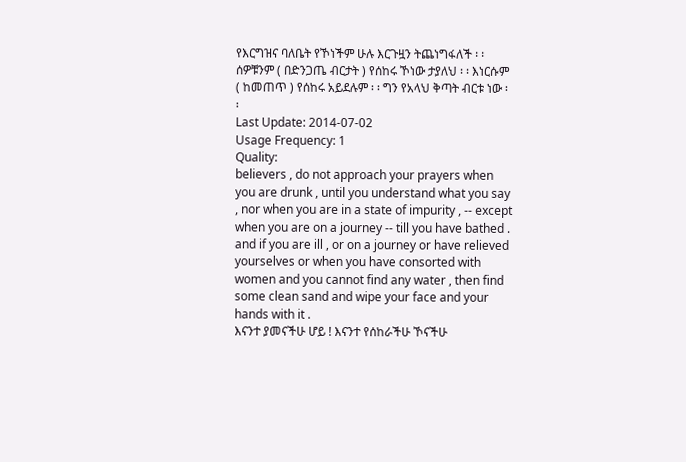የእርግዝና ባለቤት የኾነችም ሁሉ እርጉዟን ትጨነግፋለች ፡ ፡ ሰዎቹንም ( በድንጋጤ ብርታት ) የሰከሩ ኾነው ታያለህ ፡ ፡ እነርሱም ( ከመጠጥ ) የሰከሩ አይደሉም ፡ ፡ ግን የአላህ ቅጣት ብርቱ ነው ፡ ፡
Last Update: 2014-07-02
Usage Frequency: 1
Quality:
believers , do not approach your prayers when you are drunk , until you understand what you say , nor when you are in a state of impurity , -- except when you are on a journey -- till you have bathed . and if you are ill , or on a journey or have relieved yourselves or when you have consorted with women and you cannot find any water , then find some clean sand and wipe your face and your hands with it .
እናንተ ያመናችሁ ሆይ ! እናንተ የሰከራችሁ ኾናችሁ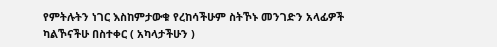የምትሉትን ነገር እስከምታውቁ የረከሳችሁም ስትኾኑ መንገድን አላፊዎች ካልኾናችሁ በስተቀር ( አካላታችሁን )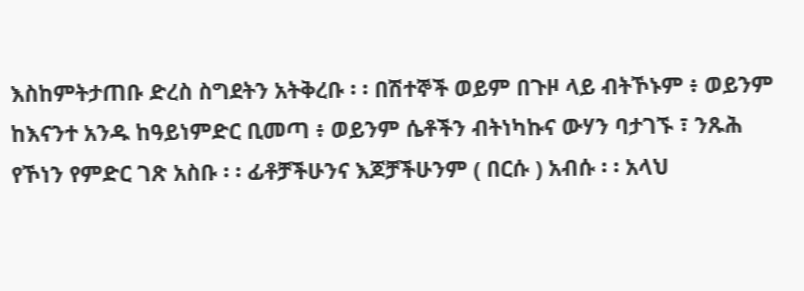እስከምትታጠቡ ድረስ ስግደትን አትቅረቡ ፡ ፡ በሽተኞች ወይም በጉዞ ላይ ብትኾኑም ፥ ወይንም ከእናንተ አንዱ ከዓይነምድር ቢመጣ ፥ ወይንም ሴቶችን ብትነካኩና ውሃን ባታገኙ ፣ ንጹሕ የኾነን የምድር ገጽ አስቡ ፡ ፡ ፊቶቻችሁንና እጆቻችሁንም ( በርሱ ) አብሱ ፡ ፡ አላህ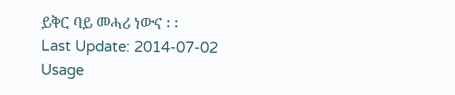ይቅር ባይ መሓሪ ነውና ፡ ፡
Last Update: 2014-07-02
Usage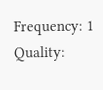Frequency: 1
Quality: